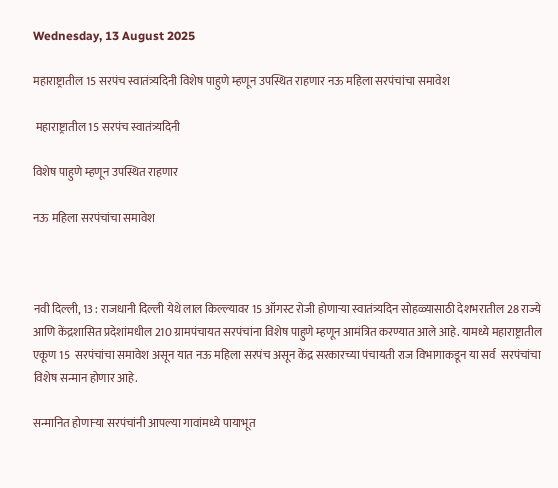Wednesday, 13 August 2025

महाराष्ट्रातील 15 सरपंच स्वातंत्र्यदिनी विशेष पाहुणे म्हणून उपस्थित राहणार नऊ महिला सरपंचांचा समावेश

 महाराष्ट्रातील 15 सरपंच स्वातंत्र्यदिनी

विशेष पाहुणे म्हणून उपस्थित राहणार

नऊ महिला सरपंचांचा समावेश



नवी दिल्ली, 13 : राजधानी दिल्ली येथे लाल किल्ल्यावर 15 ऑगस्ट रोजी होणाऱ्या स्वातंत्र्यदिन सोहळ्यासाठी देशभरातील 28 राज्ये आणि केंद्रशासित प्रदेशांमधील 210 ग्रामपंचायत सरपंचांना विशेष पाहुणे म्हणून आमंत्रित करण्यात आले आहे. यामध्ये महाराष्ट्रातील एकूण 15  सरपंचांचा समावेश असून यात नऊ महिला सरपंच असून केंद्र सरकारच्या पंचायती राज विभागाकडून या सर्व  सरपंचांचा विशेष सन्मान होणार आहे.

सन्मानित होणाऱ्या सरपंचांनी आपल्या गावांमध्ये पायाभूत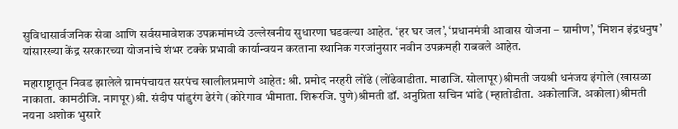सुविधासार्वजनिक सेवा आणि सर्वसमावेशक उपक्रमांमध्ये उल्लेखनीय सुधारणा घडवल्या आहेत. ‘हर घर जल’, ‘प्रधानमंत्री आवास योजना – ग्रामीण’, ‘मिशन इंद्रधनुष’ यांसारख्या केंद्र सरकारच्या योजनांचे शंभर टक्के प्रभावी कार्यान्वयन करताना स्थानिक गरजांनुसार नवीन उपक्रमही राबवले आहेत.

महाराष्ट्रातून निवड झालेले ग्रामपंचायत सरपंच खालीलप्रमाणे आहेत: श्री. प्रमोद नरहरी लोंढे (लोंढेवाडीता. माढाजि. सोलापूर)श्रीमती जयश्री धनंजय इंगोले (खासळा नाकाता. कामठीजि. नागपूर)श्री. संदीप पांडुरंग ढेरंगे (कोरेगाव भीमाता. शिरूरजि. पुणे)श्रीमती डॉ. अनुप्रिता सचिन भांडे (म्हातोडीता. अकोलाजि. अकोला)श्रीमती नयना अशोक भुसारे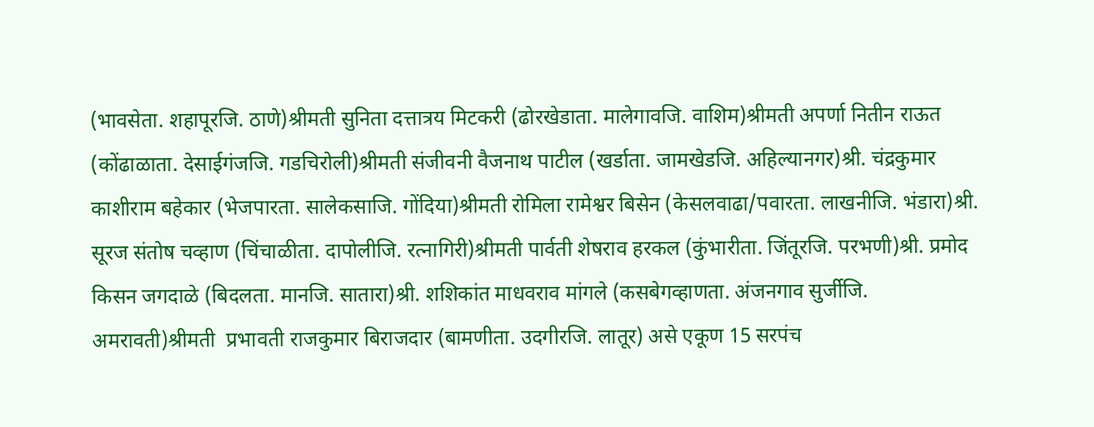(भावसेता. शहापूरजि. ठाणे)श्रीमती सुनिता दत्तात्रय मिटकरी (ढोरखेडाता. मालेगावजि. वाशिम)श्रीमती अपर्णा नितीन राऊत (कोंढाळाता. देसाईगंजजि. गडचिरोली)श्रीमती संजीवनी वैजनाथ पाटील (खर्डाता. जामखेडजि. अहिल्यानगर)श्री. चंद्रकुमार काशीराम बहेकार (भेजपारता. सालेकसाजि. गोंदिया)श्रीमती रोमिला रामेश्वर बिसेन (केसलवाढा/पवारता. लाखनीजि. भंडारा)श्री. सूरज संतोष चव्हाण (चिंचाळीता. दापोलीजि. रत्नागिरी)श्रीमती पार्वती शेषराव हरकल (कुंभारीता. जिंतूरजि. परभणी)श्री. प्रमोद किसन जगदाळे (बिदलता. मानजि. सातारा)श्री. शशिकांत माधवराव मांगले (कसबेगव्हाणता. अंजनगाव सुर्जीजि. अमरावती)श्रीमती  प्रभावती राजकुमार बिराजदार (बामणीता. उदगीरजि. लातूर) असे एकूण 15 सरपंच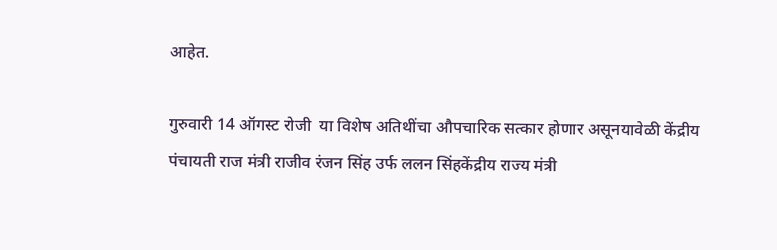आहेत.

गुरुवारी 14 ऑगस्ट रोजी  या विशेष अतिथींचा औपचारिक सत्कार होणार असूनयावेळी केंद्रीय पंचायती राज मंत्री राजीव रंजन सिंह उर्फ ललन सिंहकेंद्रीय राज्य मंत्री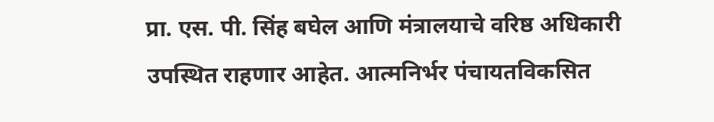प्रा. एस. पी. सिंह बघेल आणि मंत्रालयाचे वरिष्ठ अधिकारी उपस्थित राहणार आहेत. आत्मनिर्भर पंचायतविकसित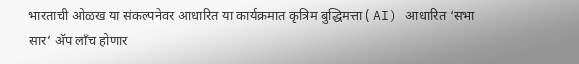भारताची ओळख या संकल्पनेवर आधारित या कार्यक्रमात कृत्रिम बुद्धिमत्ता ( AI) आधारित ‘सभा सार’ अ‍ॅप लाँच होणार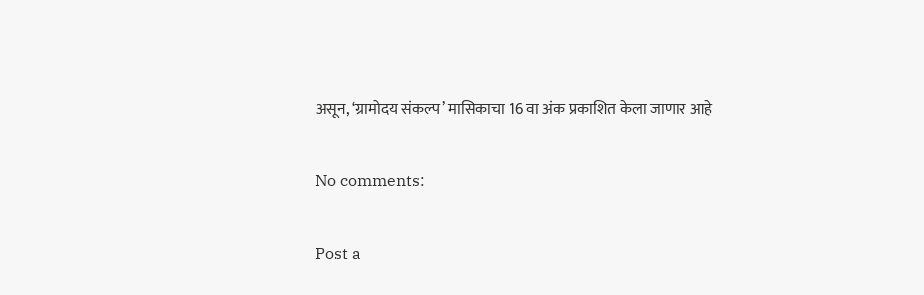असून, ‘ग्रामोदय संकल्प’ मासिकाचा 16 वा अंक प्रकाशित केला जाणार आहे

No comments:

Post a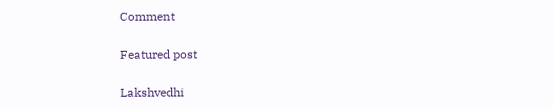Comment

Featured post

Lakshvedhi